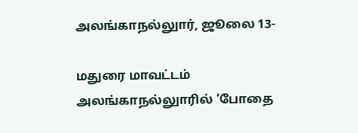அலங்காநல்லுார், ஜூலை 13-

மதுரை மாவட்டம் அலங்காநல்லுாரில் ‘போதை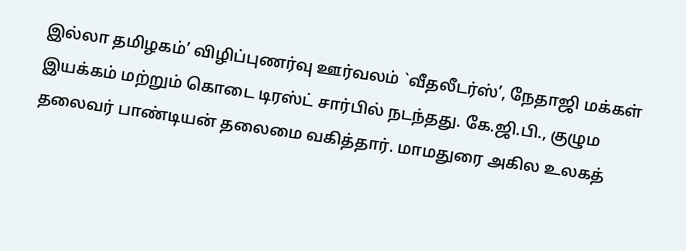இல்லா தமிழகம்’ விழிப்புணர்வு ஊர்வலம் `வீதலீடர்ஸ்’, நேதாஜி மக்கள் இயக்கம் மற்றும் கொடை டிரஸ்ட் சார்பில் நடந்தது. கே.ஜி.பி., குழும தலைவர் பாண்டியன் தலைமை வகித்தார். மாமதுரை அகில உலகத்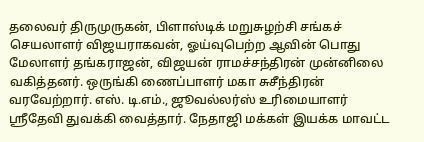தலைவர் திருமுருகன், பிளாஸ்டிக் மறுசுழற்சி சங்கச் செயலாளர் விஜயராகவன், ஓய்வுபெற்ற ஆவின் பொது மேலாளர் தங்கராஜன், விஜயன் ராமச்சந்திரன் முன்னிலை வகித்தனர். ஒருங்கி ணைப்பாளர் மகா சுசீந்திரன் வரவேற்றார். எஸ். டி.எம்., ஜூவல்லர்ஸ் உரிமையாளர் ஸ்ரீதேவி துவக்கி வைத்தார். நேதாஜி மக்கள் இயக்க மாவட்ட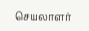செயலாளர்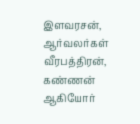இளவரசன், ஆர்வலர்கள் வீரபத்திரன், கண்ணன் ஆகியோர்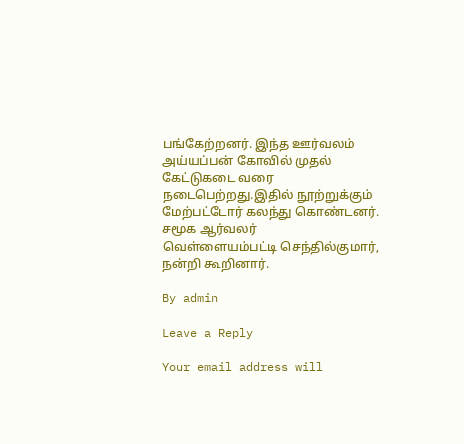பங்கேற்றனர். இந்த ஊர்வலம் அய்யப்பன் கோவில் முதல் கேட்டுகடை வரை நடைபெற்றது.இதில் நூற்றுக்கும் மேற்பட்டோர் கலந்து கொண்டனர். சமூக ஆர்வலர்
வெள்ளையம்பட்டி செந்தில்குமார், நன்றி கூறினார்.

By admin

Leave a Reply

Your email address will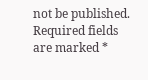not be published. Required fields are marked *